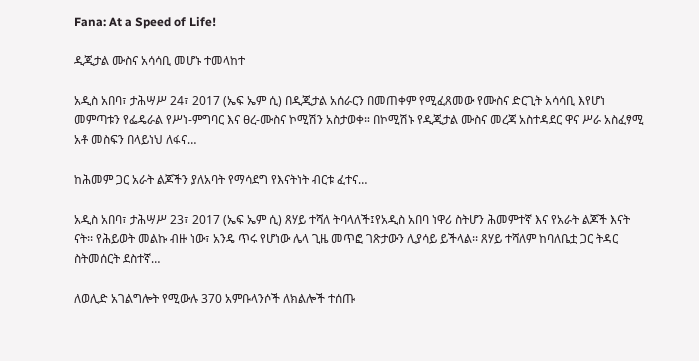Fana: At a Speed of Life!

ዲጂታል ሙስና አሳሳቢ መሆኑ ተመላከተ

አዲስ አበባ፣ ታሕሣሥ 24፣ 2017 (ኤፍ ኤም ሲ) በዲጂታል አሰራርን በመጠቀም የሚፈጸመው የሙስና ድርጊት አሳሳቢ እየሆነ መምጣቱን የፌዴራል የሥነ-ምግባር እና ፀረ-ሙስና ኮሚሽን አስታወቀ። በኮሚሽኑ የዲጂታል ሙስና መረጃ አስተዳደር ዋና ሥራ አስፈፃሚ አቶ መስፍን በላይነህ ለፋና…

ከሕመም ጋር አራት ልጆችን ያለአባት የማሳደግ የእናትነት ብርቱ ፈተና…

አዲስ አበባ፣ ታሕሣሥ 23፣ 2017 (ኤፍ ኤም ሲ) ጸሃይ ተሻለ ትባላለች፤የአዲስ አበባ ነዋሪ ስትሆን ሕመምተኛ እና የአራት ልጆች እናት ናት፡፡ የሕይወት መልኩ ብዙ ነው፣ አንዴ ጥሩ የሆነው ሌላ ጊዜ መጥፎ ገጽታውን ሊያሳይ ይችላል፡፡ ጸሃይ ተሻለም ከባለቤቷ ጋር ትዳር ስትመሰርት ደስተኛ…

ለወሊድ አገልግሎት የሚውሉ 370 አምቡላንሶች ለክልሎች ተሰጡ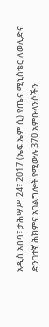አዲስ አበባ፣ ታሕሣሥ 24፣ 2017 (ኤፍ ኤም ሲ) የጤና ሚኒስቴር ለወሊድና ድንገተኛ ሕክምና አገልግሎት የሚውሉ 370 አምቡላንሶችን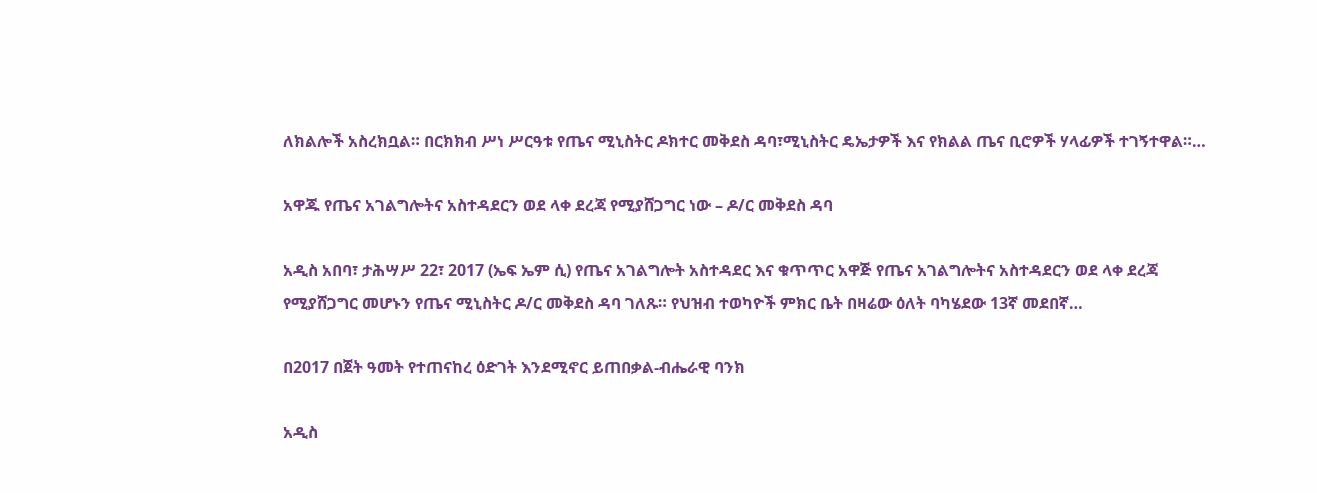ለክልሎች አስረክቧል። በርክክብ ሥነ ሥርዓቱ የጤና ሚኒስትር ዶክተር መቅደስ ዳባ፣ሚኒስትር ዴኤታዎች እና የክልል ጤና ቢሮዎች ሃላፊዎች ተገኝተዋል።…

አዋጁ የጤና አገልግሎትና አስተዳደርን ወደ ላቀ ደረጃ የሚያሸጋግር ነው – ዶ/ር መቅደስ ዳባ

አዲስ አበባ፣ ታሕሣሥ 22፣ 2017 (ኤፍ ኤም ሲ) የጤና አገልግሎት አስተዳደር እና ቁጥጥር አዋጅ የጤና አገልግሎትና አስተዳደርን ወደ ላቀ ደረጃ የሚያሸጋግር መሆኑን የጤና ሚኒስትር ዶ/ር መቅደስ ዳባ ገለጹ። የህዝብ ተወካዮች ምክር ቤት በዛሬው ዕለት ባካሄደው 13ኛ መደበኛ…

በ2017 በጀት ዓመት የተጠናከረ ዕድገት እንደሚኖር ይጠበቃል-ብሔራዊ ባንክ

አዲስ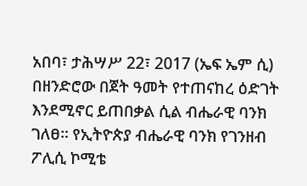አበባ፣ ታሕሣሥ 22፣ 2017 (ኤፍ ኤም ሲ) በዘንድሮው በጀት ዓመት የተጠናከረ ዕድገት እንደሚኖር ይጠበቃል ሲል ብሔራዊ ባንክ ገለፀ፡፡ የኢትዮጵያ ብሔራዊ ባንክ የገንዘብ ፖሊሲ ኮሚቴ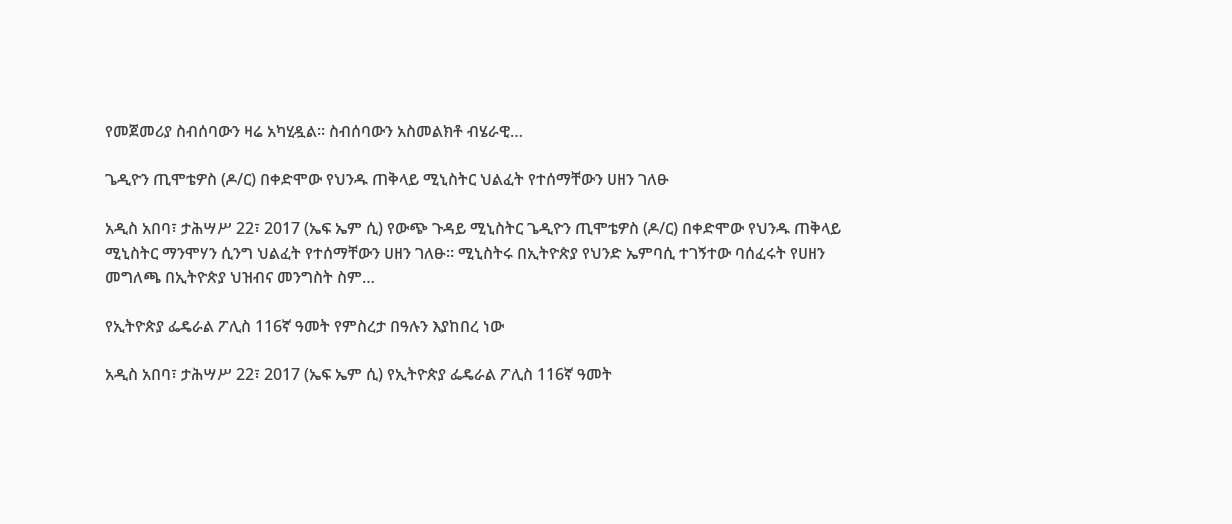የመጀመሪያ ስብሰባውን ዛሬ አካሂዷል፡፡ ስብሰባውን አስመልክቶ ብሄራዊ…

ጌዲዮን ጢሞቴዎስ (ዶ/ር) በቀድሞው የህንዱ ጠቅላይ ሚኒስትር ህልፈት የተሰማቸውን ሀዘን ገለፁ

አዲስ አበባ፣ ታሕሣሥ 22፣ 2017 (ኤፍ ኤም ሲ) የውጭ ጉዳይ ሚኒስትር ጌዲዮን ጢሞቴዎስ (ዶ/ር) በቀድሞው የህንዱ ጠቅላይ ሚኒስትር ማንሞሃን ሲንግ ህልፈት የተሰማቸውን ሀዘን ገለፁ፡፡ ሚኒስትሩ በኢትዮጵያ የህንድ ኤምባሲ ተገኝተው ባሰፈሩት የሀዘን መግለጫ በኢትዮጵያ ህዝብና መንግስት ስም…

የኢትዮጵያ ፌዴራል ፖሊስ 116ኛ ዓመት የምስረታ በዓሉን እያከበረ ነው

አዲስ አበባ፣ ታሕሣሥ 22፣ 2017 (ኤፍ ኤም ሲ) የኢትዮጵያ ፌዴራል ፖሊስ 116ኛ ዓመት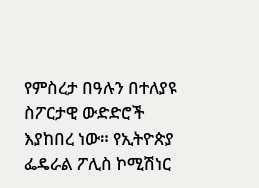የምስረታ በዓሉን በተለያዩ ስፖርታዊ ውድድሮች እያከበረ ነው። የኢትዮጵያ ፌዴራል ፖሊስ ኮሚሽነር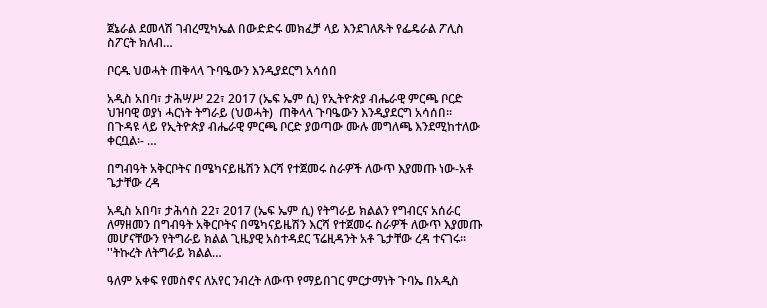ጀኔራል ደመላሽ ገብረሚካኤል በውድድሩ መክፈቻ ላይ እንደገለጹት የፌዴራል ፖሊስ ስፖርት ክለብ…

ቦርዱ ህወሓት ጠቅላላ ጉባዔውን እንዲያደርግ አሳሰበ

አዲስ አበባ፣ ታሕሣሥ 22፣ 2017 (ኤፍ ኤም ሲ) የኢትዮጵያ ብሔራዊ ምርጫ ቦርድ ህዝባዊ ወያነ ሓርነት ትግራይ (ህወሓት)  ጠቅላላ ጉባዔውን እንዲያደርግ አሳሰበ፡፡ በጉዳዩ ላይ የኢትዮጵያ ብሔራዊ ምርጫ ቦርድ ያወጣው ሙሉ መግለጫ እንደሚከተለው ቀርቧል፡- …

በግብዓት አቅርቦትና በሜካናይዜሽን እርሻ የተጀመሩ ስራዎች ለውጥ እያመጡ ነው-አቶ ጌታቸው ረዳ

አዲስ አበባ፣ ታሕሳስ 22፣ 2017 (ኤፍ ኤም ሲ) የትግራይ ክልልን የግብርና አሰራር ለማዘመን በግብዓት አቅርቦትና በሜካናይዜሽን እርሻ የተጀመሩ ስራዎች ለውጥ እያመጡ መሆናቸውን የትግራይ ክልል ጊዜያዊ አስተዳደር ፕሬዚዳንት አቶ ጌታቸው ረዳ ተናገሩ። ''ትኩረት ለትግራይ ክልል…

ዓለም አቀፍ የመስኖና ለአየር ንብረት ለውጥ የማይበገር ምርታማነት ጉባኤ በአዲስ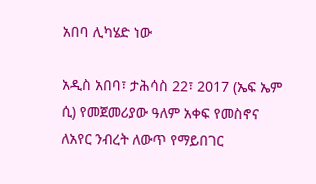አበባ ሊካሄድ ነው

አዲስ አበባ፣ ታሕሳስ 22፣ 2017 (ኤፍ ኤም ሲ) የመጀመሪያው ዓለም አቀፍ የመስኖና ለአየር ንብረት ለውጥ የማይበገር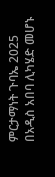ምርታማነት ጉባኤ 2025 በአዲስ አበባ ሊካሄድ መሆኑ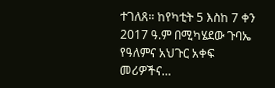ተገለጸ። ከየካቲት 5 እስከ 7 ቀን 2017 ዓ.ም በሚካሄደው ጉባኤ የዓለምና አህጉር አቀፍ መሪዎችና…